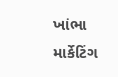ખાંભા માર્કેટિંગ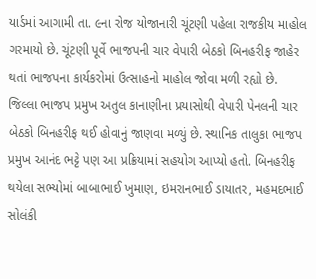યાર્ડમાં આગામી તા. ૯ના રોજ યોજાનારી ચૂંટણી પહેલા રાજકીય માહોલ ગરમાયો છે. ચૂંટણી પૂર્વે ભાજપની ચાર વેપારી બેઠકો બિનહરીફ જાહેર થતાં ભાજપના કાર્યકરોમાં ઉત્સાહનો માહોલ જોવા મળી રહ્યો છે.
જિલ્લા ભાજપ પ્રમુખ અતુલ કાનાણીના પ્રયાસોથી વેપારી પેનલની ચાર બેઠકો બિનહરીફ થઈ હોવાનું જાણવા મળ્યું છે. સ્થાનિક તાલુકા ભાજપ પ્રમુખ આનંદ ભટ્ટે પણ આ પ્રક્રિયામાં સહયોગ આપ્યો હતો. બિનહરીફ થયેલા સભ્યોમાં બાબાભાઈ ખુમાણ, ઇમરાનભાઈ ડાયાતર, મહમદભાઈ સોલંકી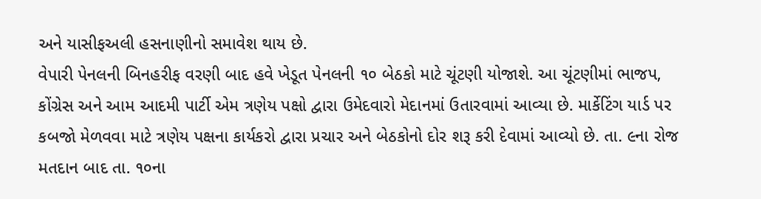અને યાસીફઅલી હસનાણીનો સમાવેશ થાય છે.
વેપારી પેનલની બિનહરીફ વરણી બાદ હવે ખેડૂત પેનલની ૧૦ બેઠકો માટે ચૂંટણી યોજાશે. આ ચૂંટણીમાં ભાજપ, કોંગ્રેસ અને આમ આદમી પાર્ટી એમ ત્રણેય પક્ષો દ્વારા ઉમેદવારો મેદાનમાં ઉતારવામાં આવ્યા છે. માર્કેટિંગ યાર્ડ પર કબજો મેળવવા માટે ત્રણેય પક્ષના કાર્યકરો દ્વારા પ્રચાર અને બેઠકોનો દોર શરૂ કરી દેવામાં આવ્યો છે. તા. ૯ના રોજ મતદાન બાદ તા. ૧૦ના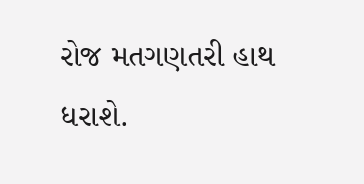રોજ મતગણતરી હાથ ધરાશે.